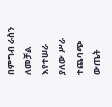በምግብ ራስን ለመቻል እየተሠራ ያለው ሥራ ተጨባጭ ውጤት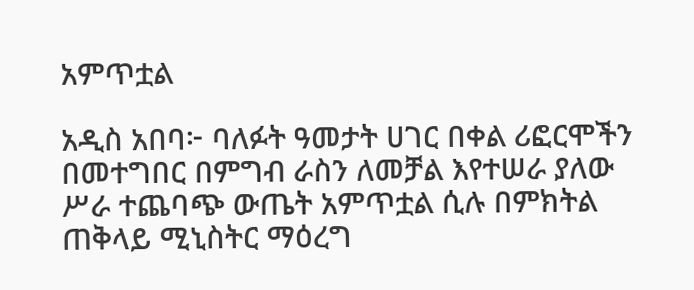አምጥቷል

አዲስ አበባ፦ ባለፉት ዓመታት ሀገር በቀል ሪፎርሞችን በመተግበር በምግብ ራስን ለመቻል እየተሠራ ያለው ሥራ ተጨባጭ ውጤት አምጥቷል ሲሉ በምክትል ጠቅላይ ሚኒስትር ማዕረግ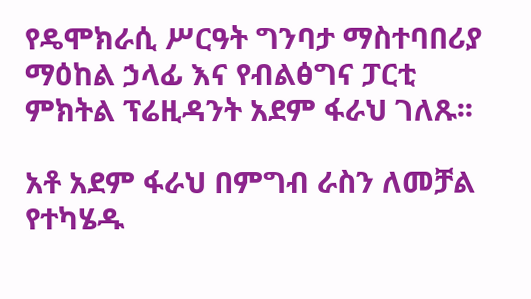የዴሞክራሲ ሥርዓት ግንባታ ማስተባበሪያ ማዕከል ኃላፊ እና የብልፅግና ፓርቲ ምክትል ፕሬዚዳንት አደም ፋራህ ገለጹ፡፡

አቶ አደም ፋራህ በምግብ ራስን ለመቻል የተካሄዱ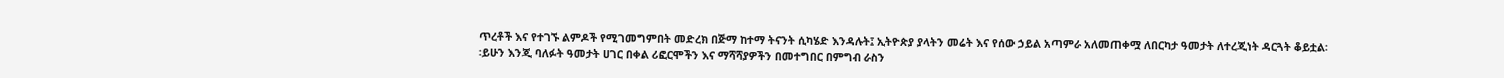ጥረቶች እና የተገኙ ልምዶች የሚገመግምበት መድረክ በጅማ ከተማ ትናንት ሲካሄድ እንዳሉት፤ ኢትዮጵያ ያላትን መሬት እና የሰው ኃይል አጣምራ አለመጠቀሟ ለበርካታ ዓመታት ለተረጂነት ዳርጓት ቆይቷል፡፡ይሁን እንጂ ባለፉት ዓመታት ሀገር በቀል ሪፎርሞችን እና ማሻሻያዎችን በመተግበር በምግብ ራስን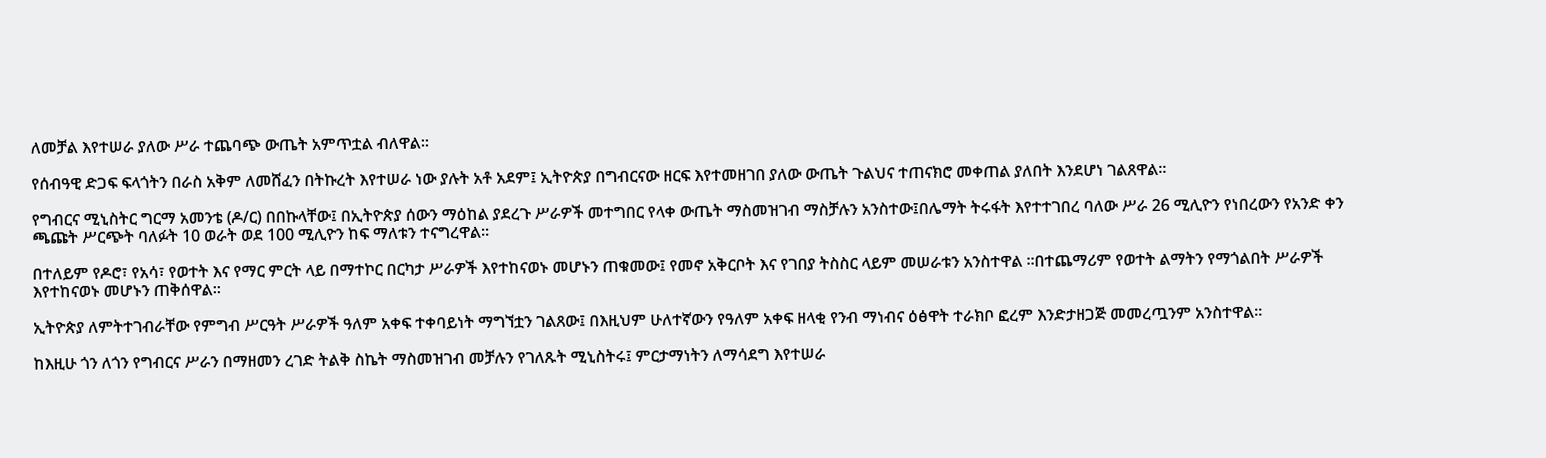ለመቻል እየተሠራ ያለው ሥራ ተጨባጭ ውጤት አምጥቷል ብለዋል፡፡

የሰብዓዊ ድጋፍ ፍላጎትን በራስ አቅም ለመሸፈን በትኩረት እየተሠራ ነው ያሉት አቶ አደም፤ ኢትዮጵያ በግብርናው ዘርፍ እየተመዘገበ ያለው ውጤት ጉልህና ተጠናክሮ መቀጠል ያለበት እንደሆነ ገልጸዋል፡፡

የግብርና ሚኒስትር ግርማ አመንቴ (ዶ/ር) በበኩላቸው፤ በኢትዮጵያ ሰውን ማዕከል ያደረጉ ሥራዎች መተግበር የላቀ ውጤት ማስመዝገብ ማስቻሉን አንስተው፤በሌማት ትሩፋት እየተተገበረ ባለው ሥራ 26 ሚሊዮን የነበረውን የአንድ ቀን ጫጩት ሥርጭት ባለፉት 10 ወራት ወደ 100 ሚሊዮን ከፍ ማለቱን ተናግረዋል።

በተለይም የዶሮ፣ የአሳ፣ የወተት እና የማር ምርት ላይ በማተኮር በርካታ ሥራዎች እየተከናወኑ መሆኑን ጠቁመው፤ የመኖ አቅርቦት እና የገበያ ትስስር ላይም መሠራቱን አንስተዋል ።በተጨማሪም የወተት ልማትን የማጎልበት ሥራዎች እየተከናወኑ መሆኑን ጠቅሰዋል።

ኢትዮጵያ ለምትተገብራቸው የምግብ ሥርዓት ሥራዎች ዓለም አቀፍ ተቀባይነት ማግኘቷን ገልጸው፤ በእዚህም ሁለተኛውን የዓለም አቀፍ ዘላቂ የንብ ማነብና ዕፅዋት ተራክቦ ፎረም እንድታዘጋጅ መመረጧንም አንስተዋል።

ከእዚሁ ጎን ለጎን የግብርና ሥራን በማዘመን ረገድ ትልቅ ስኬት ማስመዝገብ መቻሉን የገለጹት ሚኒስትሩ፤ ምርታማነትን ለማሳደግ እየተሠራ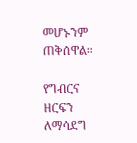መሆኑንም ጠቅሰዋል።

የግብርና ዘርፍን ለማሳደግ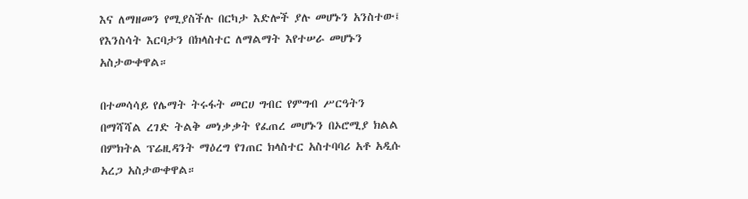እና ለማዘመን የሚያስችሉ በርካታ እድሎች ያሉ መሆኑን አንስተው፤ የእንስሳት እርባታን በክላስተር ለማልማት እየተሠራ መሆኑን አስታውቀዋል።

በተመሳሳይ የሌማት ትሩፋት መርሀ ግብር የምግብ ሥርዓትን በማሻሻል ረገድ ትልቅ መነቃቃት የፈጠረ መሆኑን በኦሮሚያ ክልል በምክትል ፕሬዚዳንት ማዕረግ የገጠር ክላስተር አስተባባሪ አቶ አዲሱ አረጋ አስታውቀዋል።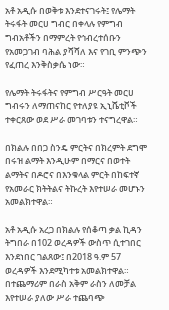አቶ አዲሱ በወቅቱ እንደተናገሩት፤ የሌማት ትሩፋት መርሀ ግብር በቀላሉ የምግብ ግብአቶችን በማምረት የኅብረተሰቡን የአመጋገብ ባሕል ያሻሻለ እና የገቢ ምንጭን የፈጠረ እንቅስቃሴ ነው።

የሌማት ትሩፋትና የምግብ ሥርዓት መርሀ ግብሩን ለማጠናከር የተለያዩ ኢኒሼቲቮች ተቀርጸው ወደ ሥራ መገባቱን ተናግረዋል።

በክልሉ በበጋ ስንዴ ምርትና በክረምት ደግሞ በሩዝ ልማት እንዲሁም በማርና በወተት ልማትና በዶሮና በእንቁላል ምርት በከፍተኛ የአመራር ክትትልና ትኩረት እየተሠራ መሆኑን አመልክተዋል።

አቶ አዲሱ አረጋ በክልሉ የሰቆጣ ቃል ኪዳን ትግበራ በ102 ወረዳዎች ውስጥ ሲተገበር እንደነበር ገልጸው፤ በ2018 ዓ.ም 57 ወረዳዎች እንደሚካተቱ አመልክተዋል። በተጨማሪም በራስ አቅም ራስን ለመቻል እየተሠራ ያለው ሥራ ተጨባጭ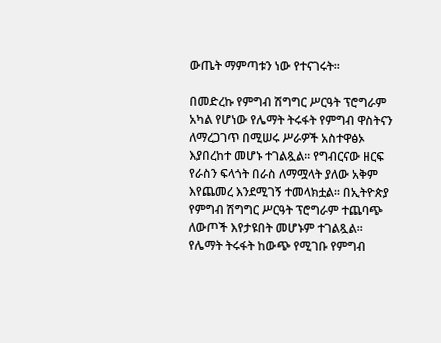ውጤት ማምጣቱን ነው የተናገሩት፡፡

በመድረኩ የምግብ ሽግግር ሥርዓት ፕሮግራም አካል የሆነው የሌማት ትሩፋት የምግብ ዋስትናን ለማረጋገጥ በሚሠሩ ሥራዎች አስተዋፅኦ እያበረከተ መሆኑ ተገልጿል። የግብርናው ዘርፍ የራስን ፍላጎት በራስ ለማሟላት ያለው አቅም እየጨመረ እንደሚገኝ ተመላክቷል። በኢትዮጵያ የምግብ ሽግግር ሥርዓት ፕሮግራም ተጨባጭ ለውጦች እየታዩበት መሆኑም ተገልጿል። የሌማት ትሩፋት ከውጭ የሚገቡ የምግብ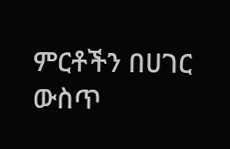ምርቶችን በሀገር ውስጥ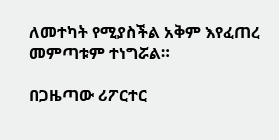ለመተካት የሚያስችል አቅም እየፈጠረ መምጣቱም ተነግሯል።

በጋዜጣው ሪፖርተር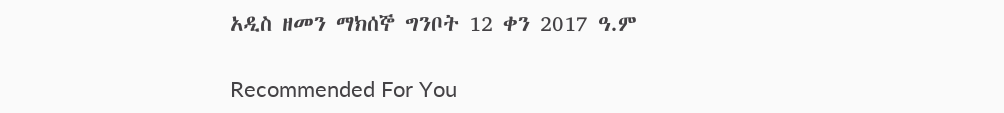አዲስ ዘመን ማክሰኞ ግንቦት 12 ቀን 2017 ዓ.ም

Recommended For You